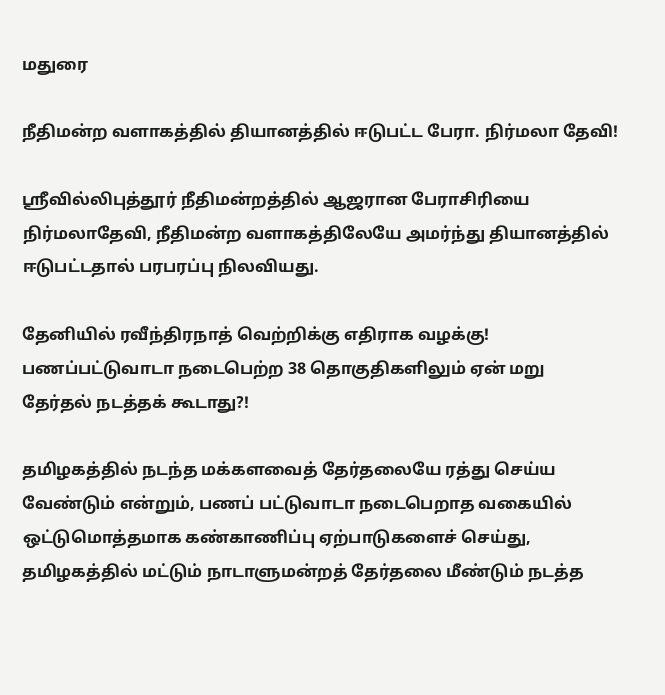மதுரை

நீதிமன்ற வளாகத்தில் தியானத்தில் ஈடுபட்ட பேரா. நிர்மலா தேவி!

ஸ்ரீவில்லிபுத்தூர் நீதிமன்றத்தில் ஆஜரான பேராசிரியை நிர்மலாதேவி, நீதிமன்ற வளாகத்திலேயே அமர்ந்து தியானத்தில் ஈடுபட்டதால் பரபரப்பு நிலவியது.

தேனியில் ரவீந்திரநாத் வெற்றிக்கு எதிராக வழக்கு! பணப்பட்டுவாடா நடைபெற்ற 38 தொகுதிகளிலும் ஏன் மறு தேர்தல் நடத்தக் கூடாது?!

தமிழகத்தில் நடந்த மக்களவைத் தேர்தலையே ரத்து செய்ய வேண்டும் என்றும், பணப் பட்டுவாடா நடைபெறாத வகையில் ஒட்டுமொத்தமாக கண்காணிப்பு ஏற்பாடுகளைச் செய்து, தமிழகத்தில் மட்டும் நாடாளுமன்றத் தேர்தலை மீண்டும் நடத்த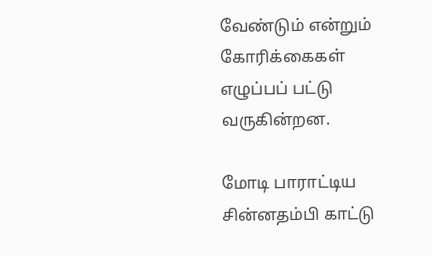வேண்டும் என்றும் கோரிக்கைகள் எழுப்பப் பட்டு வருகின்றன.

மோடி பாராட்டிய சின்னதம்பி காட்டு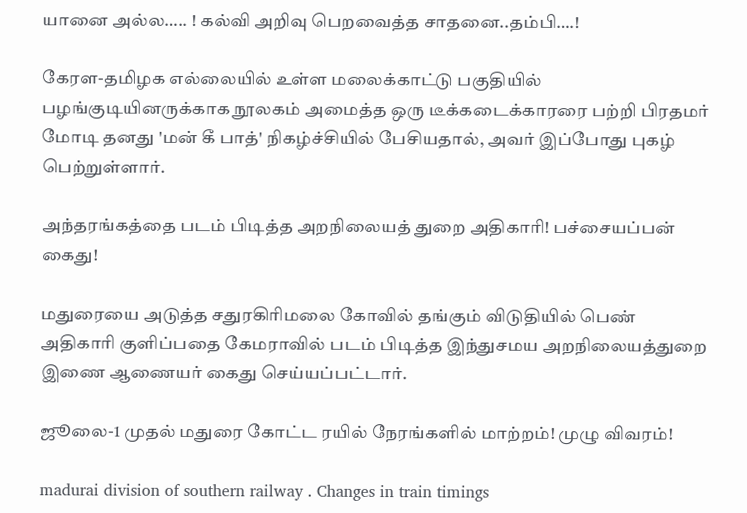யானை அல்ல….. ! கல்வி அறிவு பெறவைத்த சாதனை..தம்பி….!

கேரள-தமிழக எல்லையில் உள்ள மலைக்காட்டு பகுதியில் பழங்குடியினருக்காக நூலகம் அமைத்த ஒரு டீக்கடைக்காரரை பற்றி பிரதமர் மோடி தனது 'மன் கீ பாத்' நிகழ்ச்சியில் பேசியதால், அவர் இப்போது புகழ் பெற்றுள்ளார்.

அந்தரங்கத்தை படம் பிடித்த அறநிலையத் துறை அதிகாரி! பச்சையப்பன் கைது!

மதுரையை அடுத்த சதுரகிரிமலை கோவில் தங்கும் விடுதியில் பெண் அதிகாரி குளிப்பதை கேமராவில் படம் பிடித்த இந்துசமய அறநிலையத்துறை இணை ஆணையர் கைது செய்யப்பட்டார்.

ஜூலை-1 முதல் மதுரை கோட்ட ரயில் நேரங்களில் மாற்றம்! முழு விவரம்!

madurai division of southern railway . Changes in train timings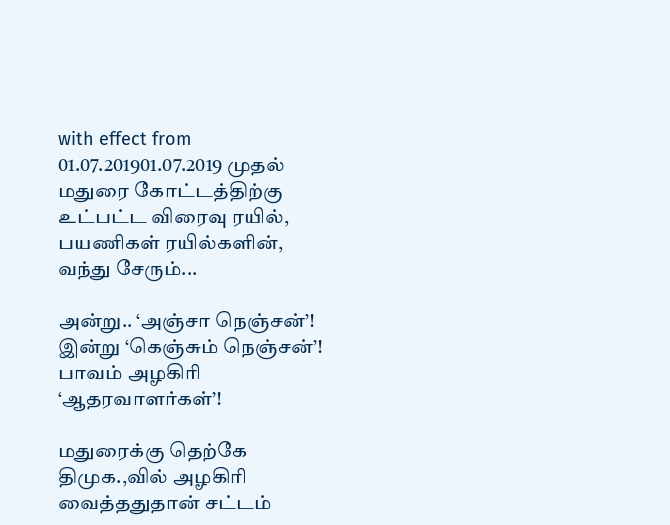with effect from 01.07.201901.07.2019 முதல் மதுரை கோட்டத்திற்கு உட்பட்ட விரைவு ரயில், பயணிகள் ரயில்களின், வந்து சேரும்...

அன்று.. ‘அஞ்சா நெஞ்சன்’! இன்று ‘கெஞ்சும் நெஞ்சன்’! பாவம் அழகிரி ‘ஆதரவாளர்கள்’!

மதுரைக்கு தெற்கே திமுக.,வில் அழகிரி வைத்ததுதான் சட்டம்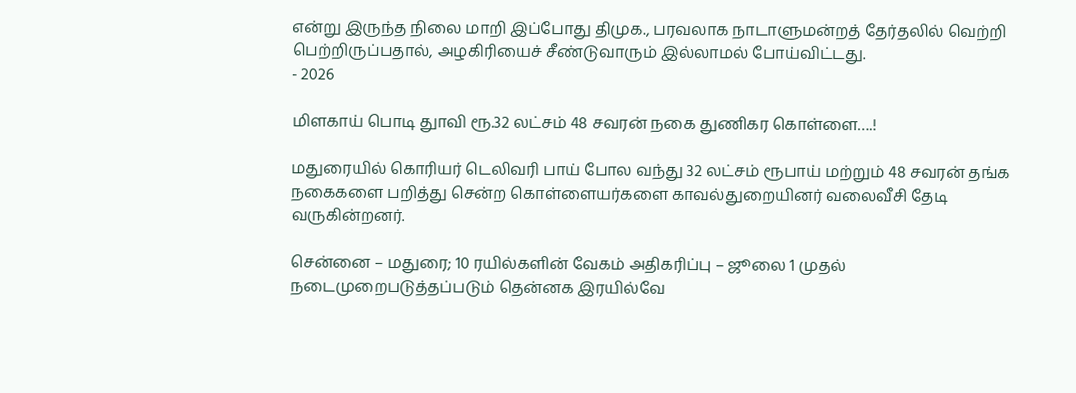என்று இருந்த நிலை மாறி இப்போது திமுக., பரவலாக நாடாளுமன்றத் தேர்தலில் வெற்றி பெற்றிருப்பதால், அழகிரியைச் சீண்டுவாரும் இல்லாமல் போய்விட்டது.
- 2026

மிளகாய் பொடி துாவி ரூ.32 லட்சம் 48 சவரன் நகை துணிகர கொள்ளை….!

மதுரையில் கொரியர் டெலிவரி பாய் போல வந்து 32 லட்சம் ரூபாய் மற்றும் 48 சவரன் தங்க நகைகளை பறித்து சென்ற கொள்ளையர்களை காவல்துறையினர் வலைவீசி தேடி வருகின்றனர்.

சென்னை – மதுரை; 10 ரயில்களின் வேகம் அதிகரிப்பு – ஜூலை 1 முதல் நடைமுறைபடுத்தப்படும் தென்னக இரயில்வே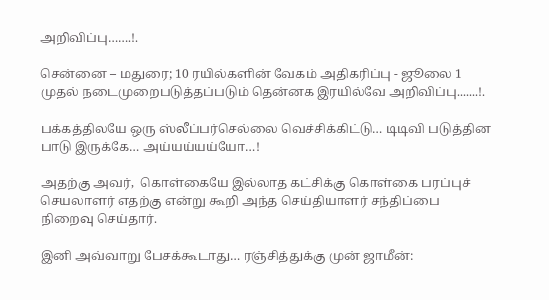அறிவிப்பு…….!.

சென்னை – மதுரை; 10 ரயில்களின் வேகம் அதிகரிப்பு - ஜூலை 1 முதல் நடைமுறைபடுத்தப்படும் தென்னக இரயில்வே அறிவிப்பு.......!.

பக்கத்திலயே ஒரு ஸ்லீப்பர்செல்லை வெச்சிக்கிட்டு… டிடிவி படுத்தின பாடு இருக்கே… அய்யய்யய்யோ…!

அதற்கு அவர்,  கொள்கையே இல்லாத கட்சிக்கு கொள்கை பரப்புச் செயலாளர் எதற்கு என்று கூறி அந்த செய்தியாளர் சந்திப்பை நிறைவு செய்தார்.

இனி அவ்வாறு பேசக்கூடாது… ரஞ்சித்துக்கு முன் ஜாமீன்: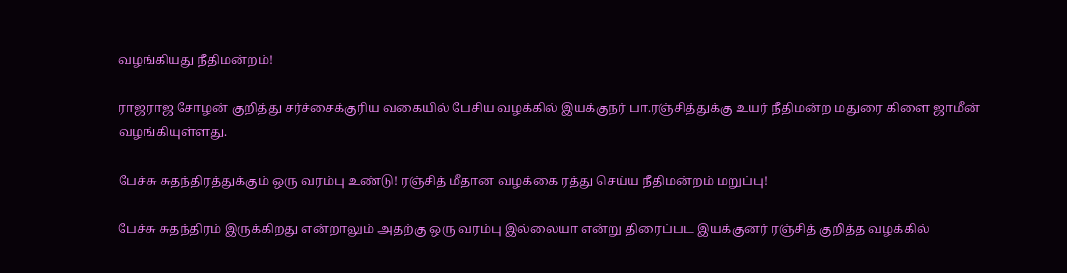வழங்கியது நீதிமன்றம்!

ராஜராஜ சோழன் குறித்து சர்ச்சைக்குரிய வகையில் பேசிய வழக்கில் இயக்குநர் பா.ரஞ்சித்துக்கு உயர் நீதிமன்ற மதுரை கிளை ஜாமீன் வழங்கியுள்ளது.

பேச்சு சுதந்திரத்துக்கும் ஒரு வரம்பு உண்டு! ரஞ்சித் மீதான வழக்கை ரத்து செய்ய நீதிமன்றம் மறுப்பு!

பேச்சு சுதந்திரம் இருக்கிறது என்றாலும் அதற்கு ஒரு வரம்பு இல்லையா என்று திரைப்பட இயக்குனர் ரஞ்சித் குறித்த வழக்கில்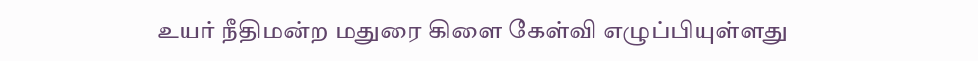உயர் நீதிமன்ற மதுரை கிளை கேள்வி எழுப்பியுள்ளது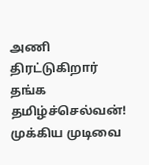அணி திரட்டுகிறார் தங்க தமிழ்ச்செல்வன்! முக்கிய முடிவை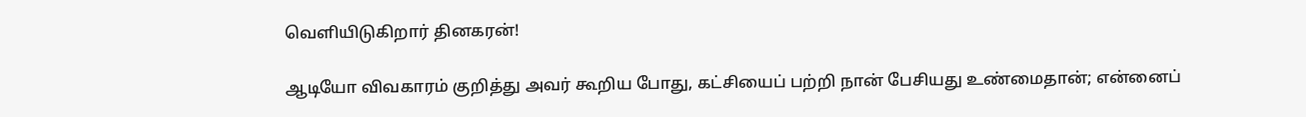வெளியிடுகிறார் தினகரன்!

ஆடியோ விவகாரம் குறித்து அவர் கூறிய போது, கட்சியைப் பற்றி நான் பேசியது உண்மைதான்; என்னைப்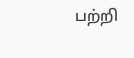பற்றி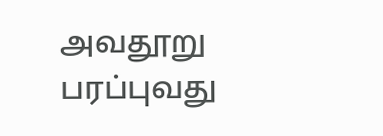அவதூறு பரப்புவது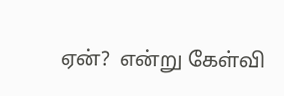ஏன்?  என்று கேள்வி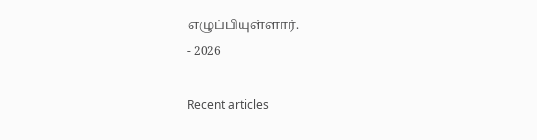எழுப்பியுள்ளார்.
- 2026

Recent articles